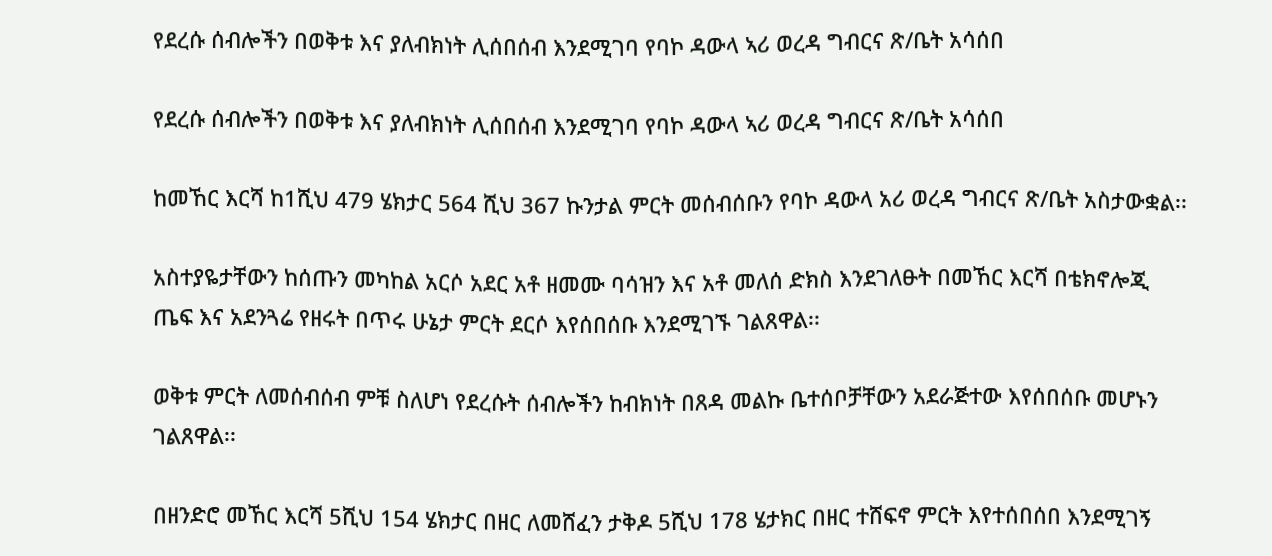የደረሱ ሰብሎችን በወቅቱ እና ያለብክነት ሊሰበሰብ እንደሚገባ የባኮ ዳውላ ኣሪ ወረዳ ግብርና ጽ/ቤት አሳሰበ

የደረሱ ሰብሎችን በወቅቱ እና ያለብክነት ሊሰበሰብ እንደሚገባ የባኮ ዳውላ ኣሪ ወረዳ ግብርና ጽ/ቤት አሳሰበ

ከመኸር እርሻ ከ1ሺህ 479 ሄክታር 564 ሺህ 367 ኩንታል ምርት መሰብሰቡን የባኮ ዳውላ አሪ ወረዳ ግብርና ጽ/ቤት አስታውቋል፡፡

አስተያዬታቸውን ከሰጡን መካከል አርሶ አደር አቶ ዘመሙ ባሳዝን እና አቶ መለሰ ድክስ እንደገለፁት በመኸር እርሻ በቴክኖሎጂ ጤፍ እና አደንጓሬ የዘሩት በጥሩ ሁኔታ ምርት ደርሶ እየሰበሰቡ እንደሚገኙ ገልጸዋል፡፡

ወቅቱ ምርት ለመሰብሰብ ምቹ ስለሆነ የደረሱት ሰብሎችን ከብክነት በጸዳ መልኩ ቤተሰቦቻቸውን አደራጅተው እየሰበሰቡ መሆኑን ገልጸዋል፡፡

በዘንድሮ መኸር እርሻ 5ሺህ 154 ሄክታር በዘር ለመሸፈን ታቅዶ 5ሺህ 178 ሄታክር በዘር ተሸፍኖ ምርት እየተሰበሰበ እንደሚገኝ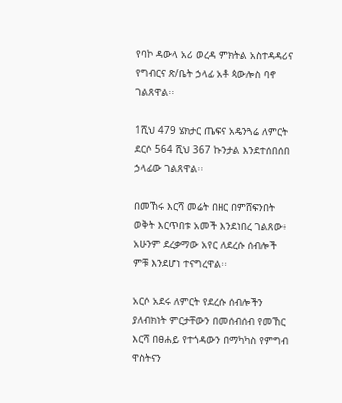የባኮ ዳውላ አሪ ወረዳ ምክትል አስተዳዳሪና የግብርና ጽ/ቤት ኃላፊ አቶ ጳውሎስ ባኖ ገልጸዋል፡፡

1ሺህ 479 ሄክታር ጤፍና አዴንጓሬ ለምርት ደርሶ 564 ሺህ 367 ኩንታል እንደተሰበሰበ ኃላፊው ገልጸዋል፡፡

በመኸሩ እርሻ መሬት በዘር በምሸፍንበት ወቅት እርጥበቱ አመች እንደነበረ ገልጸው፥ አሁንም ደረቃማው አየር ለደረሱ ሰብሎች ምቹ እንደሆነ ተናግረዋል፡፡

አርሶ አደሩ ለምርት የደረሱ ሰብሎችን ያለብክነት ምርታቸውን በመሰብሰብ የመኸር እርሻ በፀሐይ የተጎዳውን በማካካስ የምግብ ዋስትናን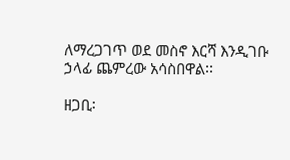ለማረጋገጥ ወደ መስኖ እርሻ እንዲገቡ ኃላፊ ጨምረው አሳስበዋል፡፡

ዘጋቢ፡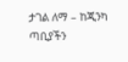ታገል ለማ – ከጂንካ ጣቢያችን